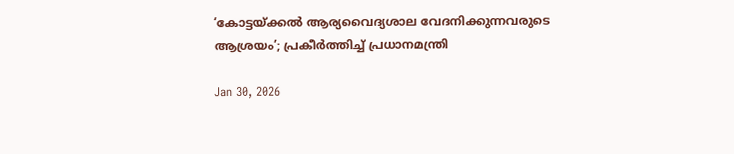‘കോട്ടയ്ക്കല്‍ ആര്യവൈദ്യശാല വേദനിക്കുന്നവരുടെ ആശ്രയം’; പ്രകീര്‍ത്തിച്ച് പ്രധാനമന്ത്രി

Jan 30, 2026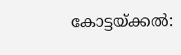കോട്ടയ്ക്കല്‍: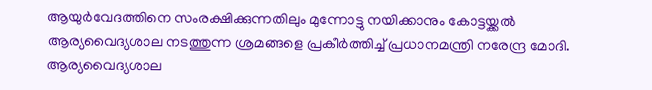ആയുര്‍വേദത്തിനെ സംരക്ഷിക്കുന്നതിലും മുന്നോട്ടു നയിക്കാനും കോട്ടയ്ക്കല്‍ ആര്യവൈദ്യശാല നടത്തുന്ന ശ്രമങ്ങളെ പ്രകീര്‍ത്തിച്ച് പ്രധാനമന്ത്രി നരേന്ദ്ര മോദി. ആര്യവൈദ്യശാല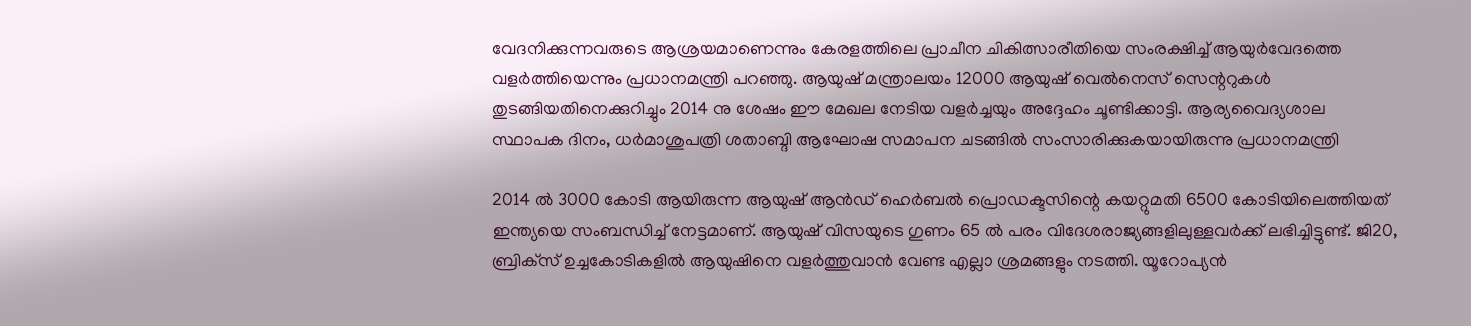വേദനിക്കുന്നവരുടെ ആശ്രയമാണെന്നും കേരളത്തിലെ പ്രാചീന ചികിത്സാരീതിയെ സംരക്ഷിച്ച് ആയുര്‍വേദത്തെ വളര്‍ത്തിയെന്നും പ്രധാനമന്ത്രി പറഞ്ഞു. ആയുഷ് മന്ത്രാലയം 12000 ആയുഷ് വെല്‍നെസ് സെന്ററുകള്‍ തുടങ്ങിയതിനെക്കുറിച്ചും 2014 നു ശേഷം ഈ മേഖല നേടിയ വളര്‍ച്ചയും അദ്ദേഹം ചൂണ്ടിക്കാട്ടി. ആര്യവൈദ്യശാല സ്ഥാപക ദിനം, ധര്‍മാശുപത്രി ശതാബ്ദി ആഘോഷ സമാപന ചടങ്ങില്‍ സംസാരിക്കുകയായിരുന്നു പ്രധാനമന്ത്രി

2014 ല്‍ 3000 കോടി ആയിരുന്ന ആയുഷ് ആന്‍ഡ് ഹെര്‍ബല്‍ പ്രൊഡക്ടസിന്റെ കയറ്റുമതി 6500 കോടിയിലെത്തിയത് ഇന്ത്യയെ സംബന്ധിച്ച് നേട്ടമാണ്. ആയുഷ് വിസയുടെ ഗുണം 65 ല്‍ പരം വിദേശരാജ്യങ്ങളിലുള്ളവര്‍ക്ക് ലഭിച്ചിട്ടുണ്ട്. ജി20, ബ്രിക്‌സ് ഉച്ചകോടികളില്‍ ആയുഷിനെ വളര്‍ത്തുവാന്‍ വേണ്ട എല്ലാ ശ്രമങ്ങളും നടത്തി. യൂറോപ്യന്‍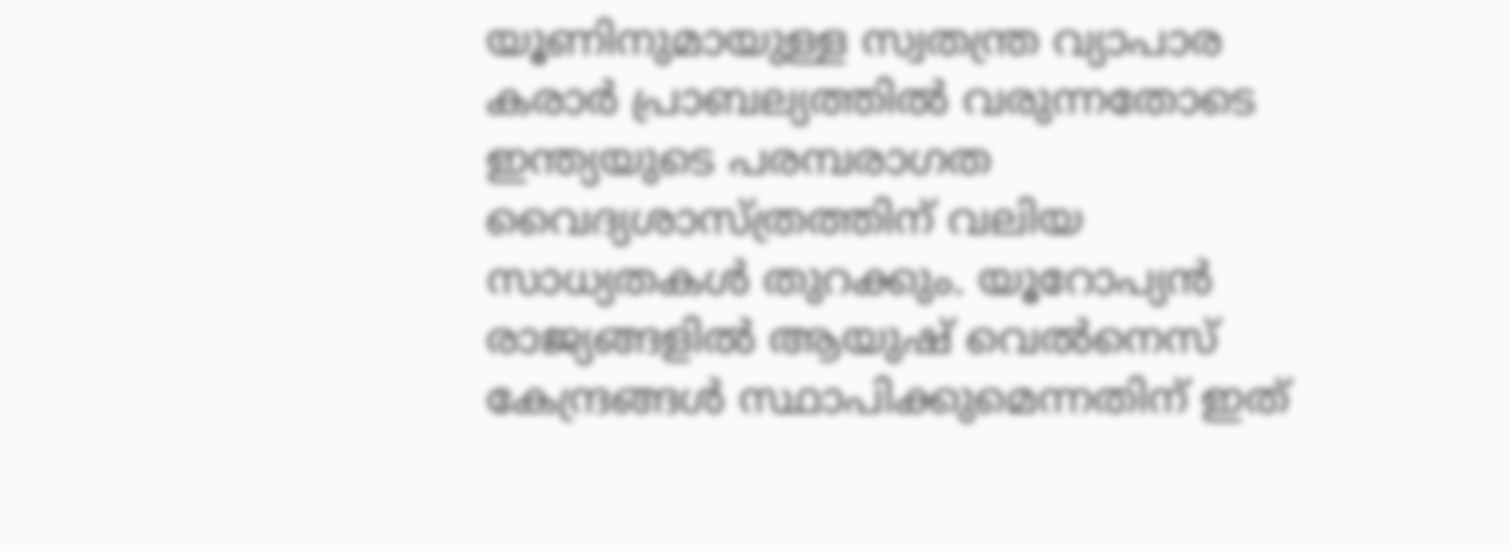യൂണിനുമായുള്ള സ്വതന്ത്ര വ്യാപാര കരാര്‍ പ്രാബല്യത്തില്‍ വരുന്നതോടെ ഇന്ത്യയുടെ പരമ്പരാഗത വൈദ്യശാസ്ത്രത്തിന് വലിയ സാധ്യതകള്‍ തുറക്കും. യൂറോപ്യന്‍ രാജ്യങ്ങളില്‍ ആയുഷ് വെല്‍നെസ് കേന്ദ്രങ്ങള്‍ സ്ഥാപിക്കുമെന്നതിന് ഇത്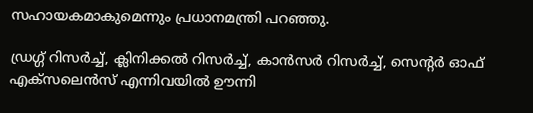സഹായകമാകുമെന്നും പ്രധാനമന്ത്രി പറഞ്ഞു.

ഡ്രഗ്ഗ് റിസര്‍ച്ച്, ക്ലിനിക്കല്‍ റിസര്‍ച്ച്, കാന്‍സര്‍ റിസര്‍ച്ച്, സെന്റര്‍ ഓഫ് എക്‌സലെന്‍സ് എന്നിവയില്‍ ഊന്നി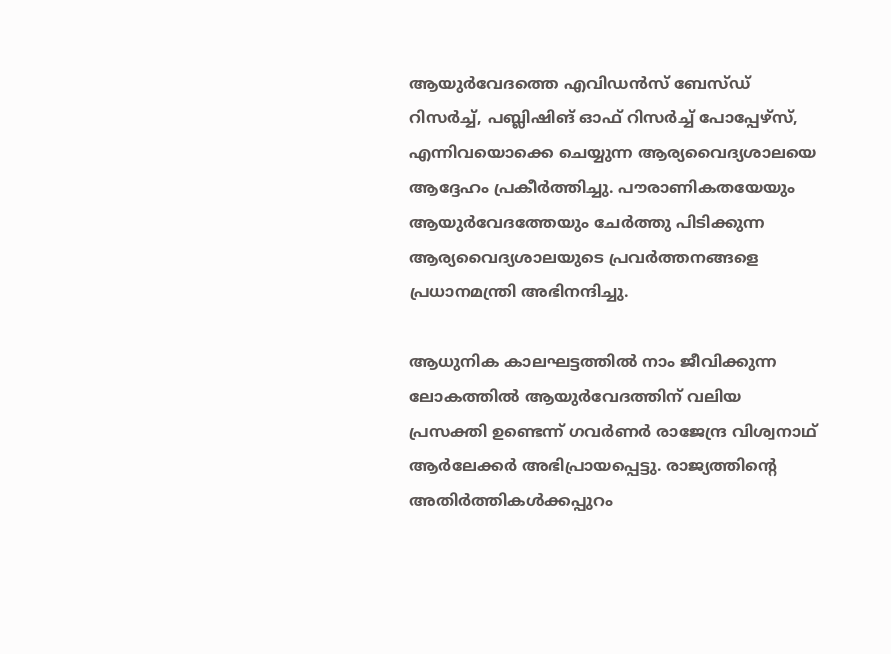ആയുര്‍വേദത്തെ എവിഡന്‍സ് ബേസ്ഡ് റിസര്‍ച്ച്, പബ്ലിഷിങ് ഓഫ് റിസര്‍ച്ച് പോപ്പേഴ്‌സ്, എന്നിവയൊക്കെ ചെയ്യുന്ന ആര്യവൈദ്യശാലയെ ആദ്ദേഹം പ്രകീര്‍ത്തിച്ചു. പൗരാണികതയേയും ആയുര്‍വേദത്തേയും ചേര്‍ത്തു പിടിക്കുന്ന ആര്യവൈദ്യശാലയുടെ പ്രവര്‍ത്തനങ്ങളെ പ്രധാനമന്ത്രി അഭിനന്ദിച്ചു.

ആധുനിക കാലഘട്ടത്തില്‍ നാം ജീവിക്കുന്ന ലോകത്തില്‍ ആയുര്‍വേദത്തിന് വലിയ പ്രസക്തി ഉണ്ടെന്ന് ഗവര്‍ണര്‍ രാജേന്ദ്ര വിശ്വനാഥ് ആര്‍ലേക്കര്‍ അഭിപ്രായപ്പെട്ടു. രാജ്യത്തിന്റെ അതിര്‍ത്തികള്‍ക്കപ്പുറം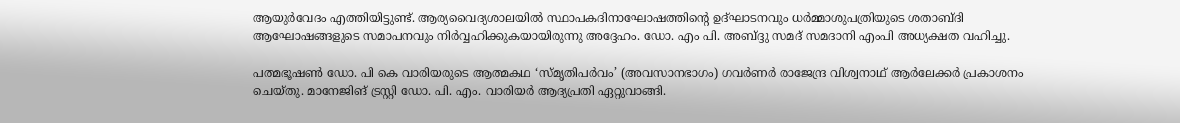ആയുര്‍വേദം എത്തിയിട്ടുണ്ട്. ആര്യവൈദ്യശാലയില്‍ സ്ഥാപകദിനാഘോഷത്തിന്റെ ഉദ്ഘാടനവും ധര്‍മ്മാശുപത്രിയുടെ ശതാബ്ദി ആഘോഷങ്ങളുടെ സമാപനവും നിര്‍വ്വഹിക്കുകയായിരുന്നു അദ്ദേഹം. ഡോ. എം പി. അബ്ദ്ദു സമദ് സമദാനി എംപി അധ്യക്ഷത വഹിച്ചു.

പത്മഭൂഷണ്‍ ഡോ. പി കെ വാരിയരുടെ ആത്മകഥ ‘സ്മൃതിപര്‍വം’ (അവസാനഭാഗം) ഗവര്‍ണര്‍ രാജേന്ദ്ര വിശ്വനാഥ് ആര്‍ലേക്കര്‍ പ്രകാശനം ചെയ്തു. മാനേജിങ് ട്രസ്റ്റി ഡോ. പി. എം. വാരിയര്‍ ആദ്യപ്രതി ഏറ്റുവാങ്ങി.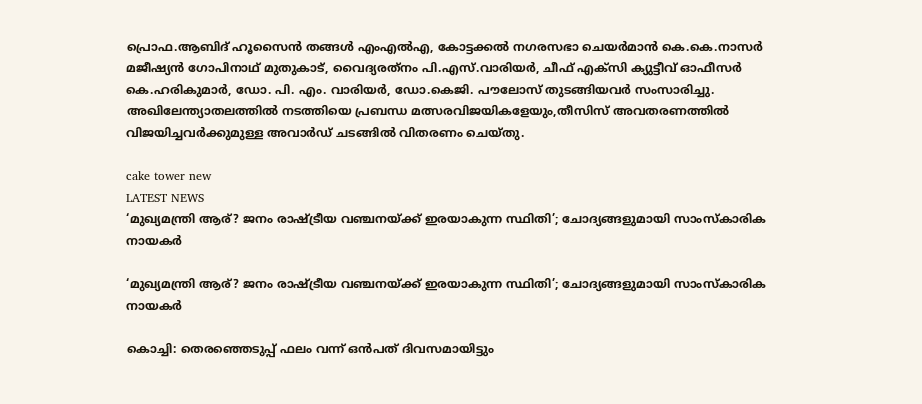പ്രൊഫ.ആബിദ് ഹൂസൈന്‍ തങ്ങള്‍ എംഎല്‍എ, കോട്ടക്കല്‍ നഗരസഭാ ചെയര്‍മാന്‍ കെ.കെ.നാസര്‍ മജീഷ്യന്‍ ഗോപിനാഥ് മുതുകാട്, വൈദ്യരത്‌നം പി.എസ്.വാരിയര്‍, ചീഫ് എക്‌സി ക്യുട്ടീവ് ഓഫീസര്‍ കെ.ഹരികുമാര്‍, ഡോ. പി. എം. വാരിയര്‍, ഡോ.കെജി. പൗലോസ് തുടങ്ങിയവര്‍ സംസാരിച്ചു. അഖിലേന്ത്യാതലത്തില്‍ നടത്തിയെ പ്രബന്ധ മത്സരവിജയികളേയും,തീസിസ് അവതരണത്തില്‍ വിജയിച്ചവര്‍ക്കുമുള്ള അവാര്‍ഡ് ചടങ്ങില്‍ വിതരണം ചെയ്തു.

cake tower new
LATEST NEWS
‘മുഖ്യമന്ത്രി ആര്? ജനം രാഷ്ട്രീയ വഞ്ചനയ്ക്ക് ഇരയാകുന്ന സ്ഥിതി’; ചോദ്യങ്ങളുമായി സാംസ്കാരിക നായകര്‍

‘മുഖ്യമന്ത്രി ആര്? ജനം രാഷ്ട്രീയ വഞ്ചനയ്ക്ക് ഇരയാകുന്ന സ്ഥിതി’; ചോദ്യങ്ങളുമായി സാംസ്കാരിക നായകര്‍

കൊച്ചി: തെരഞ്ഞെടുപ്പ് ഫലം വന്ന് ഒന്‍പത് ദിവസമായിട്ടും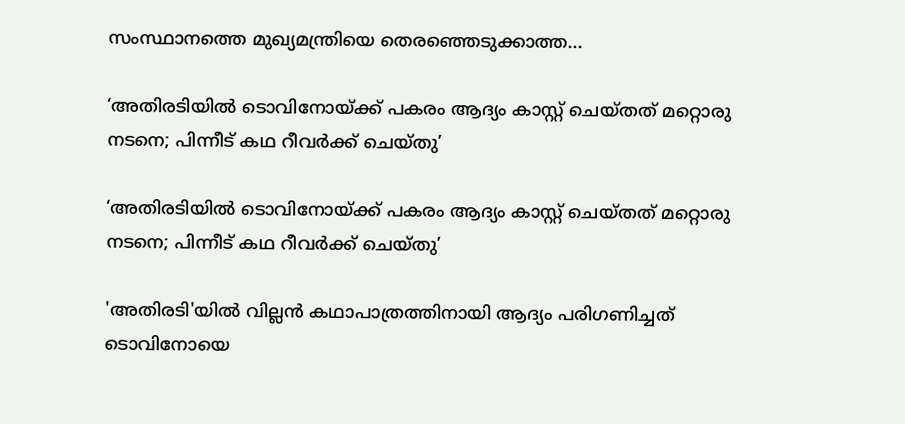സംസ്ഥാനത്തെ മുഖ്യമന്ത്രിയെ തെരഞ്ഞെടുക്കാത്ത...

‘അതിരടിയിൽ ടൊവിനോയ്ക്ക് പകരം ആദ്യം കാസ്റ്റ് ചെയ്തത് മറ്റൊരു നടനെ; പിന്നീട് കഥ റീവർക്ക് ചെയ്തു’

‘അതിരടിയിൽ ടൊവിനോയ്ക്ക് പകരം ആദ്യം കാസ്റ്റ് ചെയ്തത് മറ്റൊരു നടനെ; പിന്നീട് കഥ റീവർക്ക് ചെയ്തു’

'അതിരടി'യിൽ വില്ലൻ കഥാപാത്രത്തിനായി ആദ്യം പരിഗണിച്ചത് ടൊവിനോയെ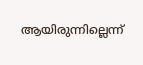ആയിരുന്നില്ലെന്ന്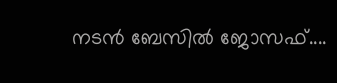നടൻ ബേസിൽ ജോസഫ്....